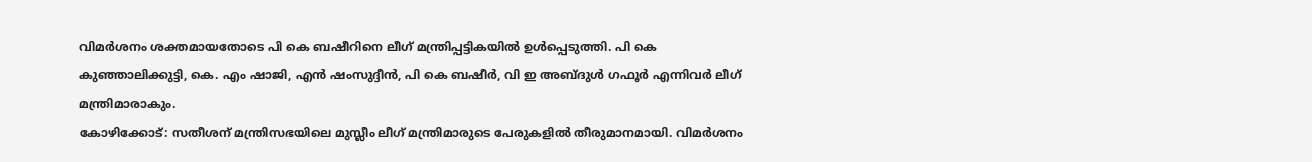വിമർശനം ശക്തമായതോടെ പി കെ ബഷീറിനെ ലീഗ് മന്ത്രിപ്പട്ടികയിൽ ഉൾപ്പെടുത്തി. പി കെ കുഞ്ഞാലിക്കുട്ടി, കെ. എം ഷാജി, എൻ ഷംസുദ്ദീൻ, പി കെ ബഷീർ, വി ഇ അബ്ദുൾ ഗഫൂർ എന്നിവർ ലീഗ് മന്ത്രിമാരാകും.
കോഴിക്കോട്: സതീശന് മന്ത്രിസഭയിലെ മുസ്ലീം ലീഗ് മന്ത്രിമാരുടെ പേരുകളിൽ തീരുമാനമായി. വിമർശനം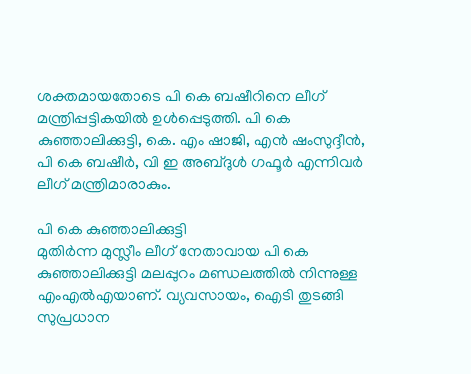ശക്തമായതോടെ പി കെ ബഷീറിനെ ലീഗ് മന്ത്രിപ്പട്ടികയിൽ ഉൾപ്പെടുത്തി. പി കെ കുഞ്ഞാലിക്കുട്ടി, കെ. എം ഷാജി, എൻ ഷംസുദ്ദീൻ, പി കെ ബഷീർ, വി ഇ അബ്ദുൾ ഗഫൂർ എന്നിവർ ലീഗ് മന്ത്രിമാരാകും.

പി കെ കുഞ്ഞാലിക്കുട്ടി
മുതിർന്ന മുസ്ലീം ലീഗ് നേതാവായ പി കെ കുഞ്ഞാലിക്കുട്ടി മലപ്പുറം മണ്ഡലത്തിൽ നിന്നുള്ള എംഎൽഎയാണ്. വ്യവസായം, ഐടി തുടങ്ങി സുപ്രധാന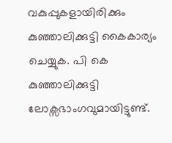വകുപ്പുകളായിരിക്കും കുഞ്ഞാലിക്കുട്ടി കൈകാര്യം ചെയ്യുക. പി കെ കുഞ്ഞാലിക്കുട്ടി ലോക്സഭാംഗവുമായിട്ടുണ്ട്.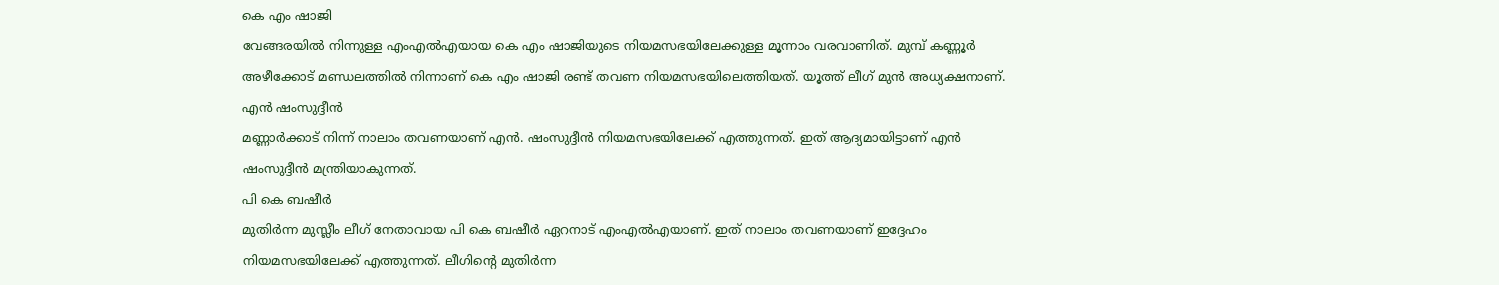കെ എം ഷാജി
വേങ്ങരയിൽ നിന്നുള്ള എംഎൽഎയായ കെ എം ഷാജിയുടെ നിയമസഭയിലേക്കുള്ള മൂന്നാം വരവാണിത്. മുമ്പ് കണ്ണൂർ അഴീക്കോട് മണ്ഡലത്തിൽ നിന്നാണ് കെ എം ഷാജി രണ്ട് തവണ നിയമസഭയിലെത്തിയത്. യൂത്ത് ലീഗ് മുൻ അധ്യക്ഷനാണ്.
എൻ ഷംസുദ്ദീൻ
മണ്ണാർക്കാട് നിന്ന് നാലാം തവണയാണ് എൻ. ഷംസുദ്ദീൻ നിയമസഭയിലേക്ക് എത്തുന്നത്. ഇത് ആദ്യമായിട്ടാണ് എൻ ഷംസുദ്ദീൻ മന്ത്രിയാകുന്നത്.
പി കെ ബഷീർ
മുതിർന്ന മുസ്ലീം ലീഗ് നേതാവായ പി കെ ബഷീർ ഏറനാട് എംഎൽഎയാണ്. ഇത് നാലാം തവണയാണ് ഇദ്ദേഹം നിയമസഭയിലേക്ക് എത്തുന്നത്. ലീഗിന്റെ മുതിർന്ന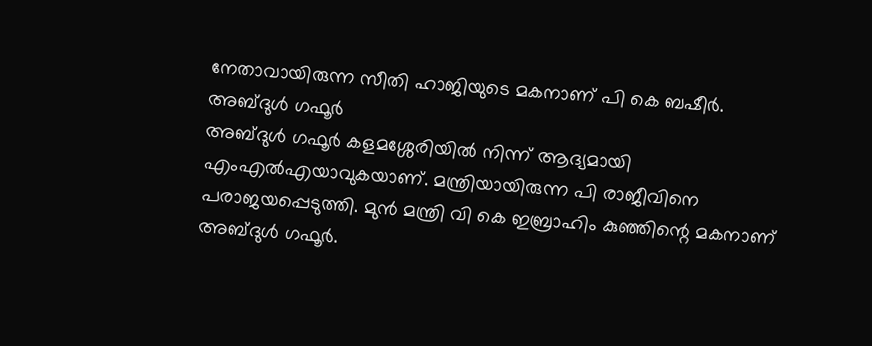നേതാവായിരുന്ന സീതി ഹാജിയുടെ മകനാണ് പി കെ ബഷീർ.
അബ്ദുൾ ഗഫൂർ
അബ്ദുൾ ഗഫൂർ കളമശ്ശേരിയിൽ നിന്ന് ആദ്യമായി എംഎൽഎയാവുകയാണ്. മന്ത്രിയായിരുന്ന പി രാജീവിനെ പരാജയപ്പെടുത്തി. മുൻ മന്ത്രി വി കെ ഇബ്രാഹിം കുഞ്ഞിന്റെ മകനാണ് അബ്ദുൾ ഗഫൂർ.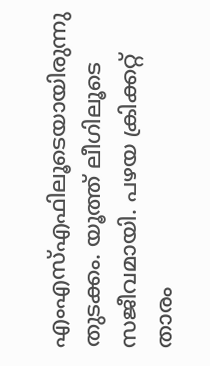എംഎസ്എഫിലൂടെയായിരുന്നു തുടക്കം. യൂത്ത് ലീഗിലൂടെ സജീവമായി. പഴയ ക്രിക്കറ്റ് താരം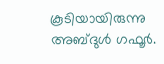കൂടിയായിരുന്നു അബ്ദുൾ ഗഫൂർ.